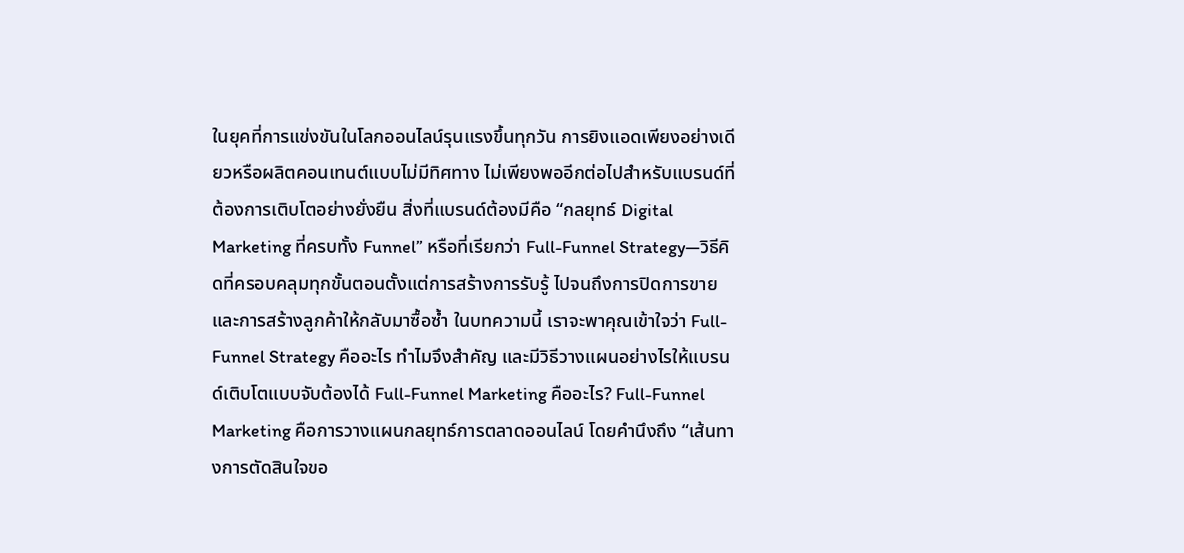ในยุคที่การแข่งขันในโลกออนไลน์รุนแรงขึ้นทุกวัน การยิงแอดเพียงอย่างเดียวหรือผลิตคอนเทนต์แบบไม่มีทิศทาง ไม่เพียงพออีกต่อไปสำหรับแบรนด์ที่ต้องการเติบโตอย่างยั่งยืน สิ่งที่แบรนด์ต้องมีคือ “กลยุทธ์ Digital Marketing ที่ครบทั้ง Funnel” หรือที่เรียกว่า Full-Funnel Strategy—วิธีคิดที่ครอบคลุมทุกขั้นตอนตั้งแต่การสร้างการรับรู้ ไปจนถึงการปิดการขายและการสร้างลูกค้าให้กลับมาซื้อซ้ำ ในบทความนี้ เราจะพาคุณเข้าใจว่า Full-Funnel Strategy คืออะไร ทำไมจึงสำคัญ และมีวิธีวางแผนอย่างไรให้แบรนด์เติบโตแบบจับต้องได้ Full-Funnel Marketing คืออะไร? Full-Funnel Marketing คือการวางแผนกลยุทธ์การตลาดออนไลน์ โดยคำนึงถึง “เส้นทางการตัดสินใจขอ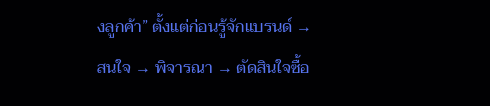งลูกค้า” ตั้งแต่ก่อนรู้จักแบรนด์ → สนใจ → พิจารณา → ตัดสินใจซื้อ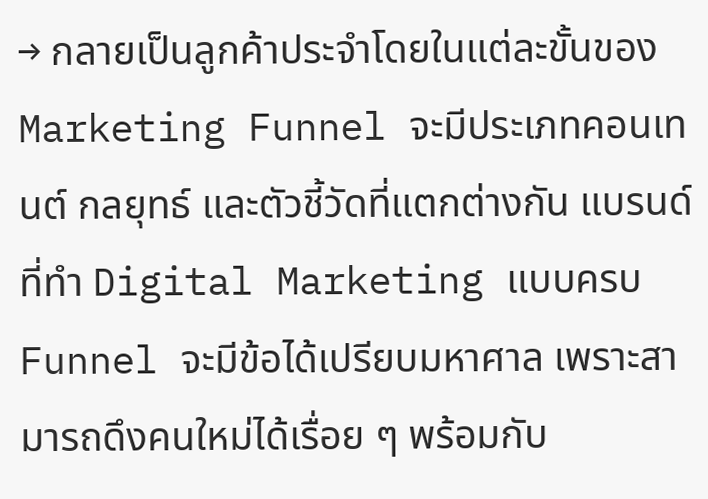→ กลายเป็นลูกค้าประจำโดยในแต่ละขั้นของ Marketing Funnel จะมีประเภทคอนเทนต์ กลยุทธ์ และตัวชี้วัดที่แตกต่างกัน แบรนด์ที่ทำ Digital Marketing แบบครบ Funnel จะมีข้อได้เปรียบมหาศาล เพราะสามารถดึงคนใหม่ได้เรื่อย ๆ พร้อมกับ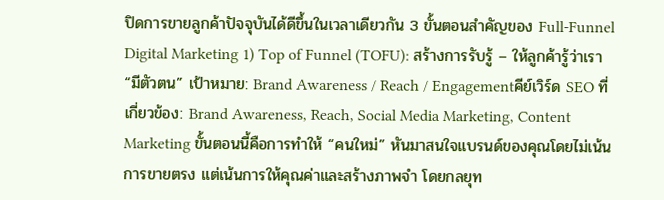ปิดการขายลูกค้าปัจจุบันได้ดีขึ้นในเวลาเดียวกัน 3 ขั้นตอนสำคัญของ Full-Funnel Digital Marketing 1) Top of Funnel (TOFU): สร้างการรับรู้ – ให้ลูกค้ารู้ว่าเรา “มีตัวตน” เป้าหมาย: Brand Awareness / Reach / Engagementคีย์เวิร์ด SEO ที่เกี่ยวข้อง: Brand Awareness, Reach, Social Media Marketing, Content Marketing ขั้นตอนนี้คือการทำให้ “คนใหม่” หันมาสนใจแบรนด์ของคุณโดยไม่เน้นการขายตรง แต่เน้นการให้คุณค่าและสร้างภาพจำ โดยกลยุท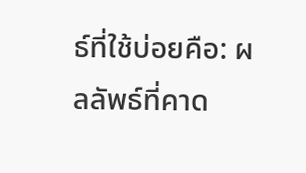ธ์ที่ใช้บ่อยคือ: ผลลัพธ์ที่คาด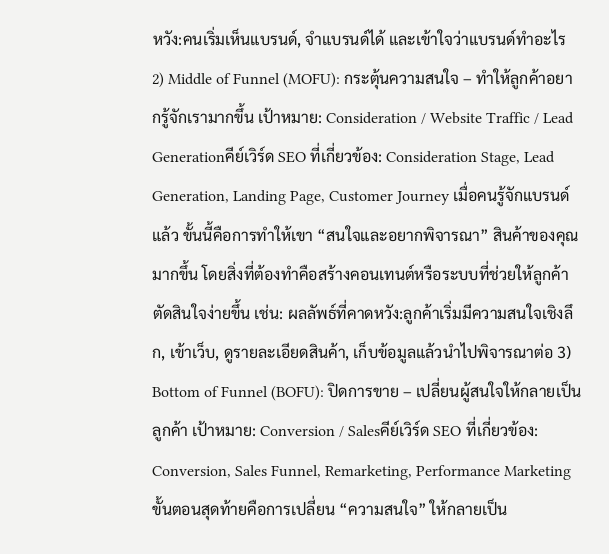หวัง:คนเริ่มเห็นแบรนด์, จำแบรนด์ได้ และเข้าใจว่าแบรนด์ทำอะไร 2) Middle of Funnel (MOFU): กระตุ้นความสนใจ – ทำให้ลูกค้าอยากรู้จักเรามากขึ้น เป้าหมาย: Consideration / Website Traffic / Lead Generationคีย์เวิร์ด SEO ที่เกี่ยวข้อง: Consideration Stage, Lead Generation, Landing Page, Customer Journey เมื่อคนรู้จักแบรนด์แล้ว ขั้นนี้คือการทำให้เขา “สนใจและอยากพิจารณา” สินค้าของคุณมากขึ้น โดยสิ่งที่ต้องทำคือสร้างคอนเทนต์หรือระบบที่ช่วยให้ลูกค้าตัดสินใจง่ายขึ้น เช่น: ผลลัพธ์ที่คาดหวัง:ลูกค้าเริ่มมีความสนใจเชิงลึก, เข้าเว็บ, ดูรายละเอียดสินค้า, เก็บข้อมูลแล้วนำไปพิจารณาต่อ 3) Bottom of Funnel (BOFU): ปิดการขาย – เปลี่ยนผู้สนใจให้กลายเป็นลูกค้า เป้าหมาย: Conversion / Salesคีย์เวิร์ด SEO ที่เกี่ยวข้อง: Conversion, Sales Funnel, Remarketing, Performance Marketing ขั้นตอนสุดท้ายคือการเปลี่ยน “ความสนใจ” ให้กลายเป็น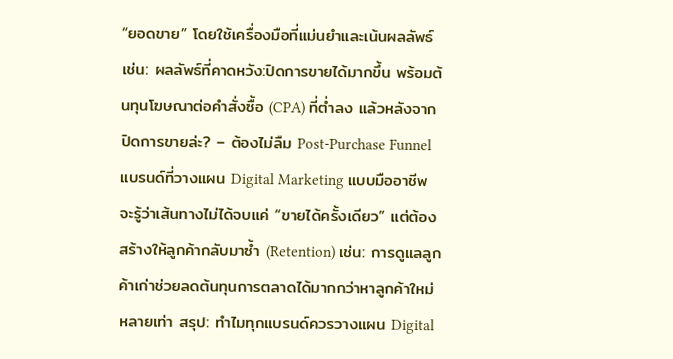“ยอดขาย” โดยใช้เครื่องมือที่แม่นยำและเน้นผลลัพธ์ เช่น: ผลลัพธ์ที่คาดหวัง:ปิดการขายได้มากขึ้น พร้อมต้นทุนโฆษณาต่อคำสั่งซื้อ (CPA) ที่ต่ำลง แล้วหลังจากปิดการขายล่ะ? – ต้องไม่ลืม Post-Purchase Funnel แบรนด์ที่วางแผน Digital Marketing แบบมืออาชีพจะรู้ว่าเส้นทางไม่ได้จบแค่ “ขายได้ครั้งเดียว” แต่ต้องสร้างให้ลูกค้ากลับมาซ้ำ (Retention) เช่น: การดูแลลูกค้าเก่าช่วยลดต้นทุนการตลาดได้มากกว่าหาลูกค้าใหม่หลายเท่า สรุป: ทำไมทุกแบรนด์ควรวางแผน Digital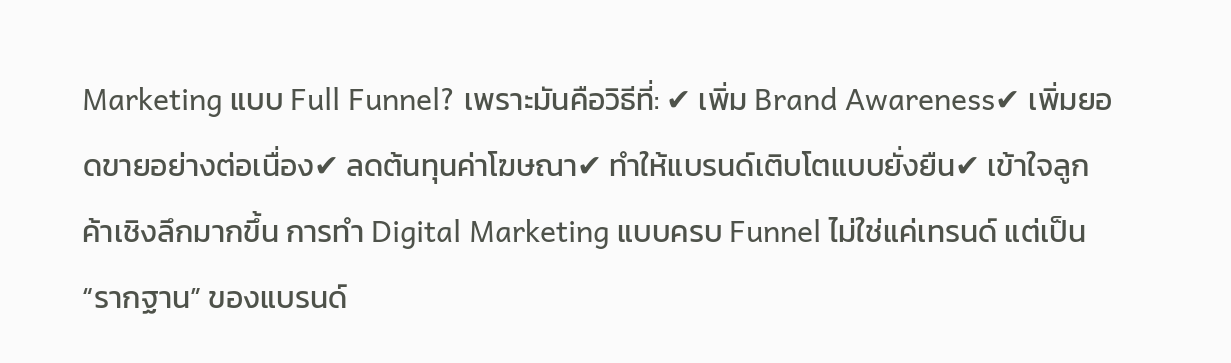Marketing แบบ Full Funnel? เพราะมันคือวิธีที่: ✔ เพิ่ม Brand Awareness✔ เพิ่มยอดขายอย่างต่อเนื่อง✔ ลดต้นทุนค่าโฆษณา✔ ทำให้แบรนด์เติบโตแบบยั่งยืน✔ เข้าใจลูกค้าเชิงลึกมากขึ้น การทำ Digital Marketing แบบครบ Funnel ไม่ใช่แค่เทรนด์ แต่เป็น “รากฐาน” ของแบรนด์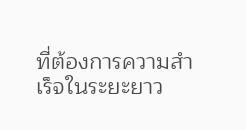ที่ต้องการความสำเร็จในระยะยาว